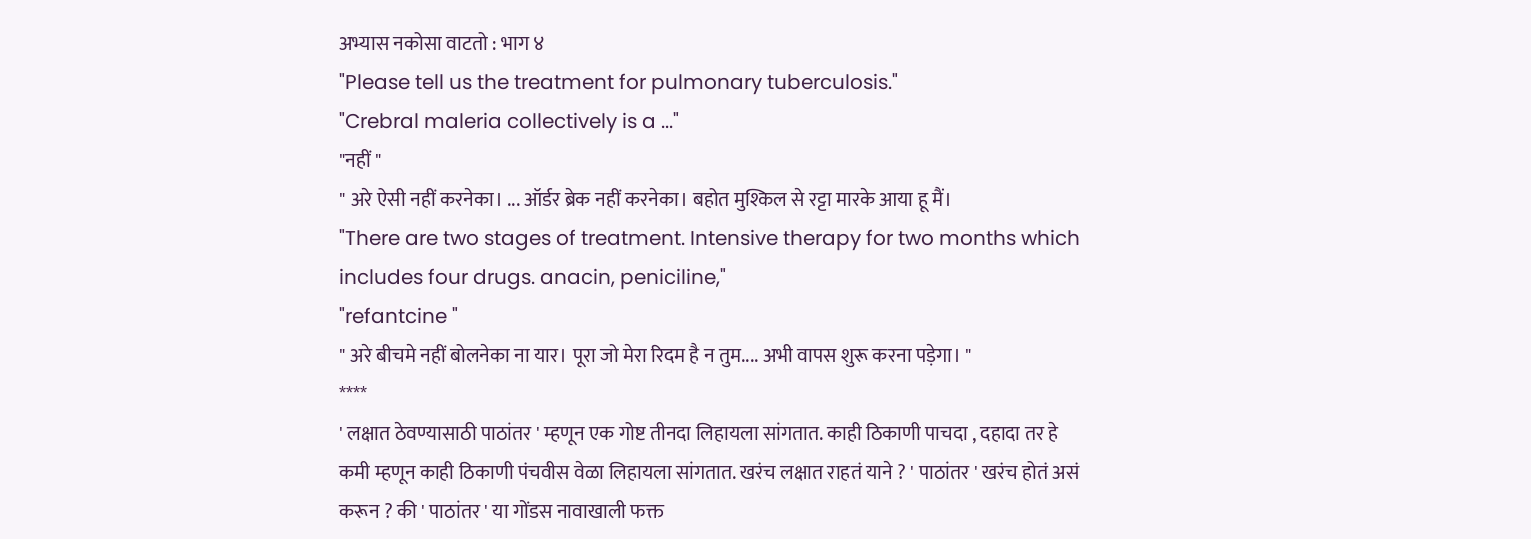अभ्यास नकोसा वाटतो : भाग ४
"Please tell us the treatment for pulmonary tuberculosis."
"Crebral maleria collectively is a ..."
"नहीं "
" अरे ऐसी नहीं करनेका। ... ऑर्डर ब्रेक नहीं करनेका। बहोत मुश्किल से रट्टा मारके आया हू मैं।
"There are two stages of treatment. Intensive therapy for two months which includes four drugs. anacin, peniciline,"
"refantcine "
" अरे बीचमे नहीं बोलनेका ना यार। पूरा जो मेरा रिदम है न तुम.... अभी वापस शुरू करना पड़ेगा। "
****
' लक्षात ठेवण्यासाठी पाठांतर ' म्हणून एक गोष्ट तीनदा लिहायला सांगतात. काही ठिकाणी पाचदा , दहादा तर हे कमी म्हणून काही ठिकाणी पंचवीस वेळा लिहायला सांगतात. खरंच लक्षात राहतं याने ? ' पाठांतर ' खरंच होतं असं करून ? की ' पाठांतर ' या गोंडस नावाखाली फक्त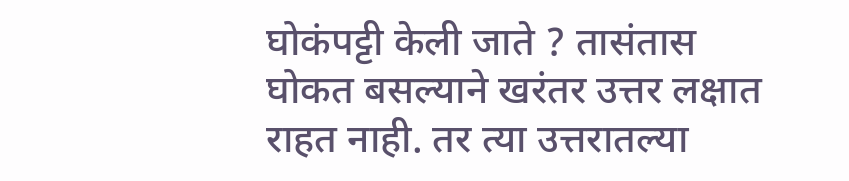घोकंपट्टी केली जाते ? तासंतास घोकत बसल्याने खरंतर उत्तर लक्षात राहत नाही. तर त्या उत्तरातल्या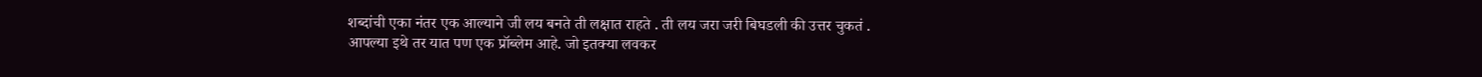शब्दांची एका नंतर एक आल्याने जी लय बनते ती लक्षात राहते . ती लय जरा जरी बिघडली की उत्तर चुकतं .
आपल्या इथे तर यात पण एक प्रॉब्लेम आहे. जो इतक्या लवकर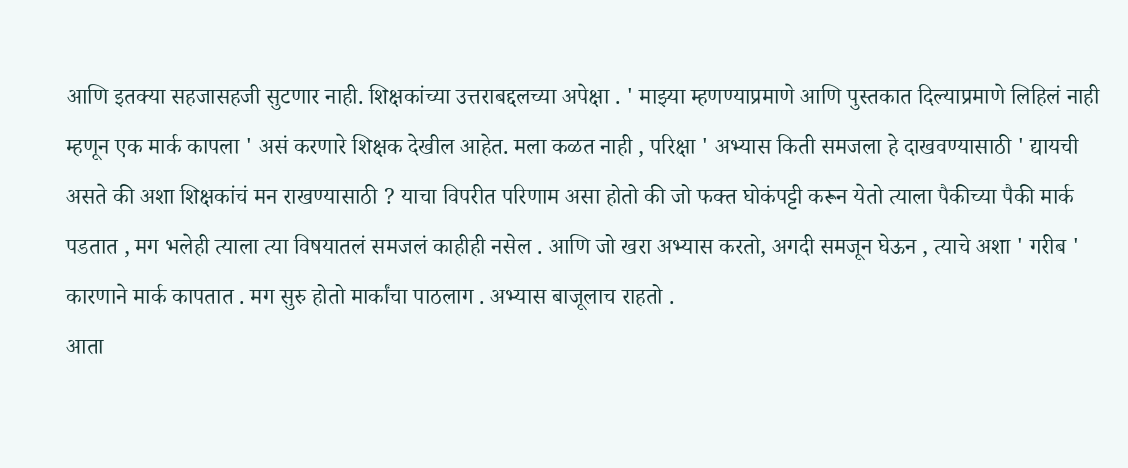आणि इतक्या सहजासहजी सुटणार नाही. शिक्षकांच्या उत्तराबद्दलच्या अपेक्षा . ' माझ्या म्हणण्याप्रमाणे आणि पुस्तकात दिल्याप्रमाणे लिहिलं नाही म्हणून एक मार्क कापला ' असं करणारे शिक्षक देखील आहेत. मला कळत नाही , परिक्षा ' अभ्यास किती समजला हे दाखवण्यासाठी ' द्यायची असते की अशा शिक्षकांचं मन राखण्यासाठी ? याचा विपरीत परिणाम असा होतो की जो फक्त घोकंपट्टी करून येतो त्याला पैकीच्या पैकी मार्क पडतात , मग भलेही त्याला त्या विषयातलं समजलं काहीही नसेल . आणि जो खरा अभ्यास करतो, अगदी समजून घेऊन , त्याचे अशा ' गरीब ' कारणाने मार्क कापतात . मग सुरु होतो मार्कांचा पाठलाग . अभ्यास बाजूलाच राहतो .
आता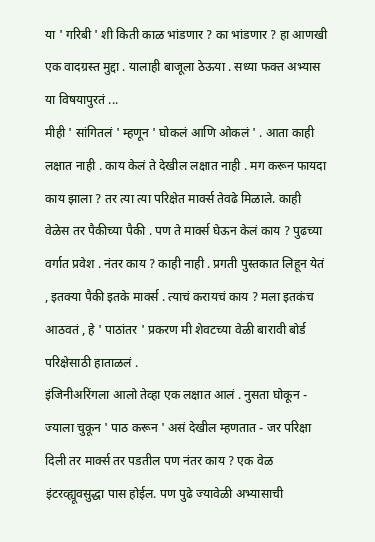या ' गरिबी ' शी किती काळ भांडणार ? का भांडणार ? हा आणखी एक वादग्रस्त मुद्दा . यालाही बाजूला ठेऊया . सध्या फक्त अभ्यास या विषयापुरतं ...
मीही ' सांगितलं ' म्हणून ' घोकलं आणि ओकलं ' . आता काही लक्षात नाही . काय केलं ते देखील लक्षात नाही . मग करून फायदा काय झाला ? तर त्या त्या परिक्षेत मार्क्स तेवढे मिळाले. काही वेळेस तर पैकीच्या पैकी . पण ते मार्क्स घेऊन केलं काय ? पुढच्या वर्गात प्रवेश . नंतर काय ? काही नाही . प्रगती पुस्तकात लिहून येतं , इतक्या पैकी इतके मार्क्स . त्याचं करायचं काय ? मला इतकंच आठवतं , हे ' पाठांतर ' प्रकरण मी शेवटच्या वेळी बारावी बोर्ड परिक्षेसाठी हाताळलं .
इंजिनीअरिंगला आलो तेव्हा एक लक्षात आलं . नुसता घोकून - ज्याला चुकून ' पाठ करून ' असं देखील म्हणतात - जर परिक्षा दिली तर मार्क्स तर पडतील पण नंतर काय ? एक वेळ इंटरव्ह्यूवसुद्धा पास होईल. पण पुढे ज्यावेळी अभ्यासाची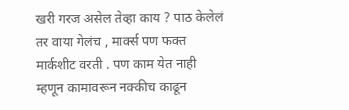खरी गरज असेल तेव्हा काय ? पाठ केलेलं तर वाया गेलंच , मार्क्स पण फक्त मार्कशीट वरती . पण काम येत नाही म्हणून कामावरून नक्कीच काढून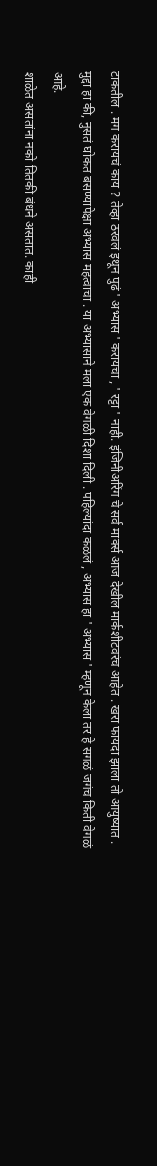टाकतील . मग करायचं काय ? तेव्हा ठरवलं इथून पुढं ' अभ्यास ' करायचा , ' रट्टा ' नाही. इंजिनीअरिंग चे सर्व मार्क्स आज देखील मार्कशीटवरंच आहेत . खरा फायदा झाला तो आयुष्यात . मुद्दा हा की, नुसतं घोकत बसण्यापेक्षा अभ्यास महत्वाचा . या अभ्यासाने मला एक वेगळी दिशा दिली . पहिल्यांदा कळलं , अभ्यास हा ' अभ्यास ' म्हणून केला तर हे सगळं जगंच किती वेगळं आहे.
शाळेत असतांना नको तितकी बंधने असतात. काही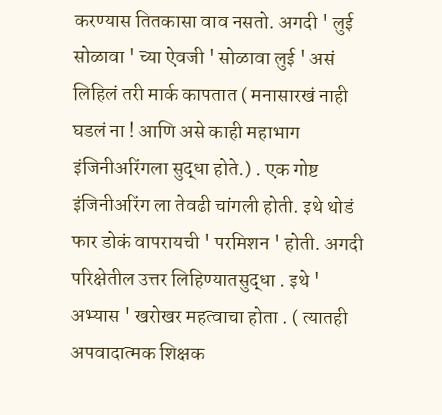करण्यास तितकासा वाव नसतो. अगदी ' लुई सोळावा ' च्या ऐवजी ' सोळावा लुई ' असं लिहिलं तरी मार्क कापतात ( मनासारखं नाही घडलं ना ! आणि असे काही महाभाग इंजिनीअरिंगला सुद्धा होते.) . एक गोष्ट इंजिनीअरिंग ला तेवढी चांगली होती. इथे थोडं फार डोकं वापरायची ' परमिशन ' होती. अगदी परिक्षेतील उत्तर लिहिण्यातसुद्धा . इथे ' अभ्यास ' खरोखर महत्वाचा होता . ( त्यातही अपवादात्मक शिक्षक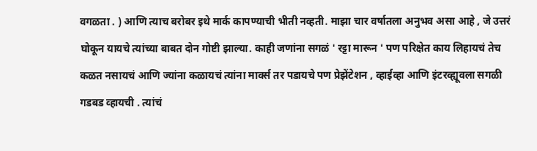वगळता . ) आणि त्याच बरोबर इथे मार्क कापण्याची भीती नव्हती. माझा चार वर्षातला अनुभव असा आहे , जे उत्तरं घोकून यायचे त्यांच्या बाबत दोन गोष्टी झाल्या. काही जणांना सगळं ' रट्टा मारून ' पण परिक्षेत काय लिहायचं तेच कळत नसायचं आणि ज्यांना कळायचं त्यांना मार्क्स तर पडायचे पण प्रेझेंटेशन , व्हाईव्हा आणि इंटरव्ह्यूवला सगळी गडबड व्हायची . त्यांचं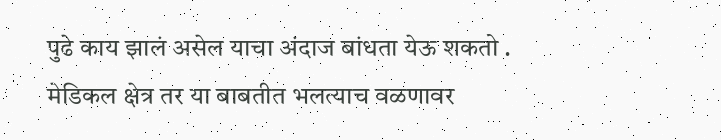पुढे काय झालं असेल याचा अंदाज बांधता येऊ शकतो .
मेडिकल क्षेत्र तर या बाबतीत भलत्याच वळणावर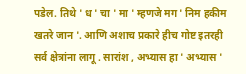पडेल. तिथे ' ध ' चा ' मा ' म्हणजे मग ' निम हकीम खतरे जान '. आणि अशाच प्रकारे हीच गोष्ट इतरही सर्व क्षेत्रांना लागू . सारांश , अभ्यास हा ' अभ्यास '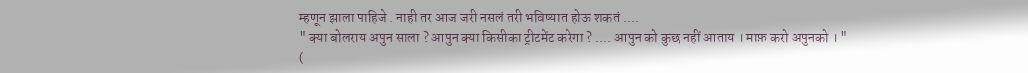म्हणून झाला पाहिजे . नाही तर आज जरी नसलं तरी भविष्यात होऊ शकतं ....
" क्या बोलराय अपुन साला ? आपुन क्या किसीका ट्रीटमेंट करेगा ? .... आपुन को कुछ नहीं आताय । माफ़ करो अपुनको । "
(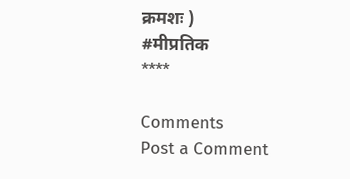क्रमशः )
#मीप्रतिक
****

Comments
Post a Comment